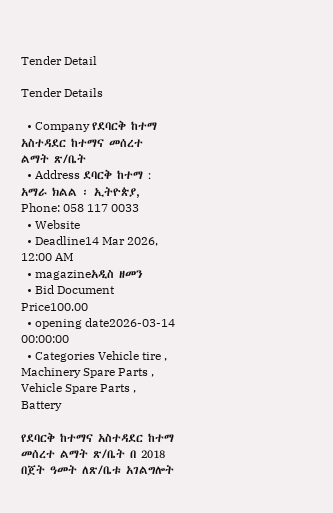Tender Detail

Tender Details

  • Company የደባርቅ ከተማ አስተዳደር ከተማና መሰረተ ልማት ጽ/ቤት
  • Address ደባርቅ ከተማ : አማራ ክልል ፡ ኢትዮጵያ, Phone: 058 117 0033
  • Website
  • Deadline14 Mar 2026, 12:00 AM
  • magazineአዲስ ዘመን
  • Bid Document Price100.00
  • opening date2026-03-14 00:00:00
  • Categories Vehicle tire , Machinery Spare Parts , Vehicle Spare Parts , Battery

የደባርቅ ከተማና አስተዳደር ከተማ መሰረተ ልማት ጽ/ቤት በ 2018 በጀት ዓመት ለጽ/ቤቱ አገልግሎት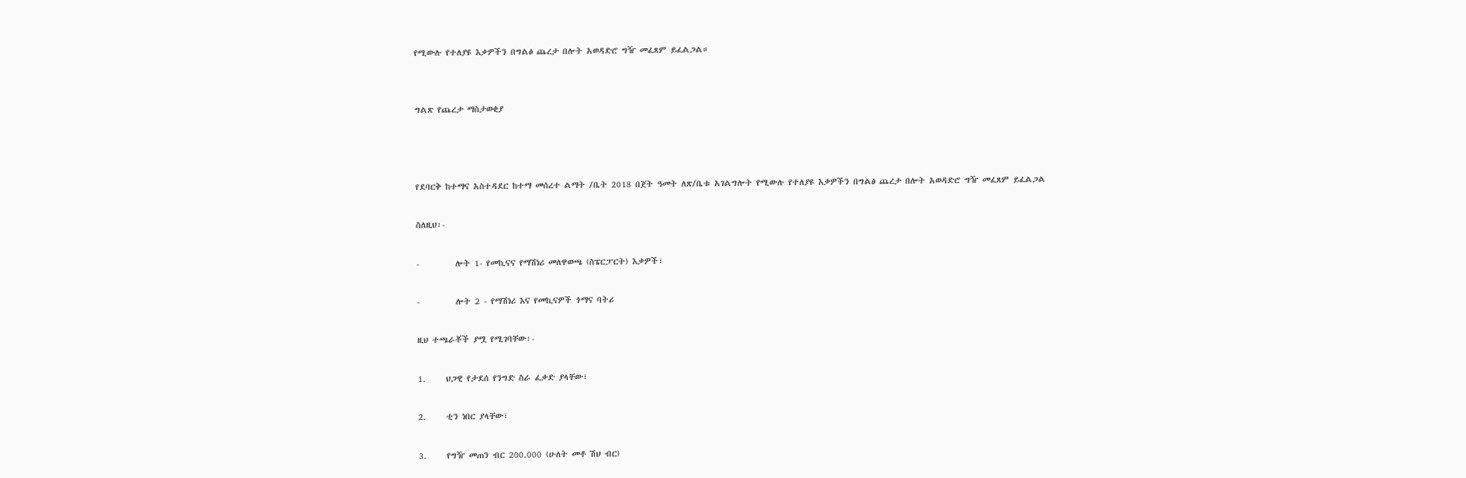የሚውሉ የተለያዩ እቃዎችን በግልፅ ጨረታ በሎት አወዳድሮ ግዥ መፈጸም ይፈልጋል።


ግልጽ የጨረታ ማስታወቂያ



የደባርቅ ከተማና አስተዳደር ከተማ መሰረተ ልማት /ቤት 2018 በጀት ዓመት ለጽ/ቤቱ አገልግሎት የሚውሉ የተለያዩ እቃዎችን በግልፅ ጨረታ በሎት አወዳድሮ ግዥ መፈጸም ይፈልጋል

ስለዚህ፡-

-         ሎት 1- የመኪናና የማሽነሪ መለዋወጫ (ስፔርፓርት) እቃዎች፣

-         ሎት 2 - የማሽነሪ እና የመኪናዎች ጎማና ባትሪ

ዚህ ተጫራቾች ያሟ የሚገባቸው፡-

1.     ህጋዊ የታደሰ የንግድ ስራ ፈቃድ ያላቸው፣

2.     ቲን ነበር ያላቸው፣

3.     የግዥ መጠን ብር 200.000 (ሁለት መቶ ሽህ ብር)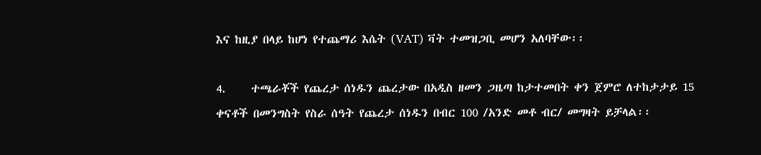እና ከዚያ በላይ ከሆነ የተጨማሪ እሴት (VAT) ቫት ተመዝጋቢ መሆን አለባቸው፡፡

4.     ተጫራቾች የጨረታ ሰነዱን ጨረታው በአዲስ ዘመን ጋዜጣ ከታተመበት ቀን ጀምሮ ለተከታታይ 15 ቀናቶች በመንግስት የስራ ሰዓት የጨረታ ሰነዱን በብር 100 /አንድ መቶ ብር/ መግዛት ይቻላል፡፡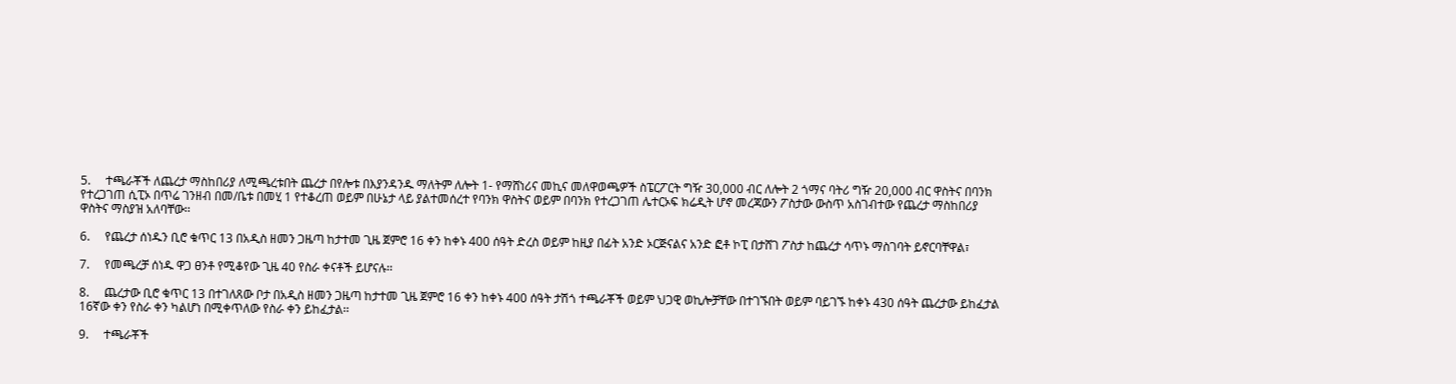5.     ተጫራቾች ለጨረታ ማስከበሪያ ለሚጫረቱበት ጨረታ በየሎቱ በእያንዳንዱ ማለትም ለሎት 1- የማሸነሪና መኪና መለዋወጫዎች ስፔርፖርት ግዥ 30,000 ብር ለሎት 2 ጎማና ባትሪ ግዥ 20,000 ብር ዋስትና በባንክ የተረጋገጠ ሲፒኦ በጥሬ ገንዘብ በመ/ቤቱ በመሂ 1 የተቆረጠ ወይም በሁኔታ ላይ ያልተመሰረተ የባንክ ዋስትና ወይም በባንክ የተረጋገጠ ሌተርኦፍ ክሬዲት ሆኖ መረጃውን ፖስታው ውስጥ አስገብተው የጨረታ ማስከበሪያ ዋስትና ማስያዝ አለባቸው፡፡

6.     የጨረታ ሰነዱን ቢሮ ቁጥር 13 በአዲስ ዘመን ጋዜጣ ከታተመ ጊዜ ጀምሮ 16 ቀን ከቀኑ 400 ሰዓት ድረስ ወይም ከዚያ በፊት አንድ ኦርጅናልና አንድ ፎቶ ኮፒ በታሸገ ፖስታ ከጨረታ ሳጥኑ ማስገባት ይኖርባቸዋል፣

7.     የመጫረቻ ሰነዱ ዋጋ ፀንቶ የሚቆየው ጊዜ 40 የስራ ቀናቶች ይሆናሉ፡፡

8.     ጨረታው ቢሮ ቁጥር 13 በተገለጸው ቦታ በአዲስ ዘመን ጋዜጣ ከታተመ ጊዜ ጀምሮ 16 ቀን ከቀኑ 400 ሰዓት ታሽጎ ተጫራቾች ወይም ህጋዊ ወኪሎቻቸው በተገኙበት ወይም ባይገኙ ከቀኑ 430 ሰዓት ጨረታው ይከፈታል 16ኛው ቀን የስራ ቀን ካልሆነ በሚቀጥለው የስራ ቀን ይከፈታል፡፡

9.     ተጫራቾች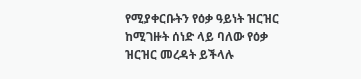የሚያቀርቡትን የዕቃ ዓይነት ዝርዝር ከሚገዙት ሰነድ ላይ ባለው የዕቃ ዝርዝር መረዳት ይችላሉ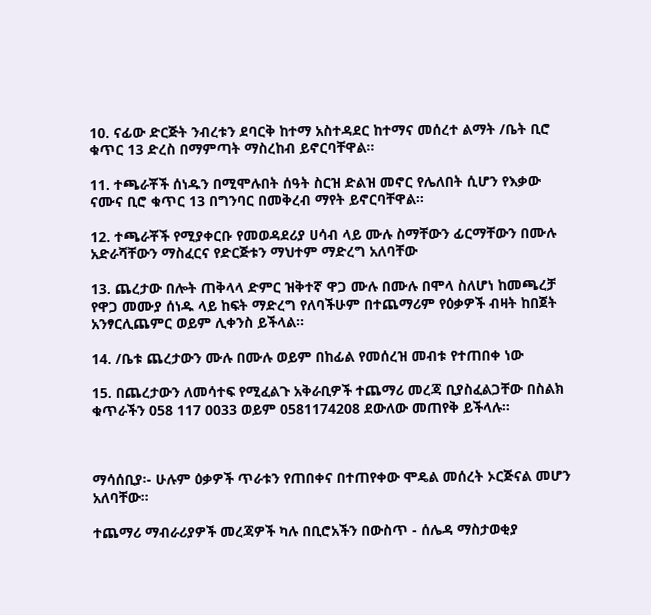10. ናፊው ድርጅት ንብረቱን ደባርቅ ከተማ አስተዳደር ከተማና መሰረተ ልማት /ቤት ቢሮ ቁጥር 13 ድረስ በማምጣት ማስረከብ ይኖርባቸዋል፡፡

11. ተጫራቾች ሰነዱን በሚሞሉበት ሰዓት ስርዝ ድልዝ መኖር የሌለበት ሲሆን የእቃው ናሙና ቢሮ ቁጥር 13 በግንባር በመቅረብ ማየት ይኖርባቸዋል፡፡

12. ተጫራቾች የሚያቀርቡ የመወዳደሪያ ሀሳብ ላይ ሙሉ ስማቸውን ፊርማቸውን በሙሉ አድራሻቸውን ማስፈርና የድርጅቱን ማህተም ማድረግ አለባቸው

13. ጨረታው በሎት ጠቅላላ ድምር ዝቅተኛ ዋጋ ሙሉ በሙሉ በሞላ ስለሆነ ከመጫረቻ የዋጋ መሙያ ሰነዱ ላይ ከፍት ማድረግ የለባችሁም በተጨማሪም የዕቃዎች ብዛት ከበጀት አንፃርሊጨምር ወይም ሊቀንስ ይችላል፡፡

14. /ቤቱ ጨረታውን ሙሉ በሙሉ ወይም በከፊል የመሰረዝ መብቱ የተጠበቀ ነው

15. በጨረታውን ለመሳተፍ የሚፈልጉ አቅራቢዎች ተጨማሪ መረጃ ቢያስፈልጋቸው በስልክ ቁጥራችን 058 117 0033 ወይም 0581174208 ደውለው መጠየቅ ይችላሉ፡፡



ማሳሰቢያ፡- ሁሉም ዕቃዎች ጥራቱን የጠበቀና በተጠየቀው ሞዴል መሰረት ኦርጅናል መሆን አለባቸው።

ተጨማሪ ማብራሪያዎች መረጃዎች ካሉ በቢሮአችን በውስጥ - ሰሌዳ ማስታወቂያ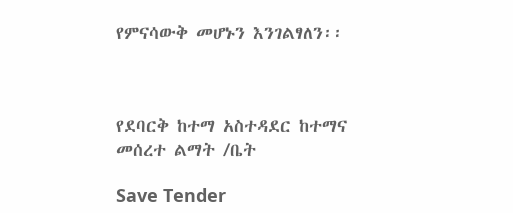የምናሳውቅ መሆኑን እንገልፃለን፡፡



የደባርቅ ከተማ አስተዳደር ከተማና መሰረተ ልማት /ቤት

Save Tender